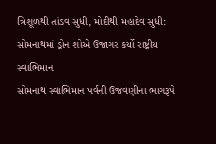ત્રિશૂળથી તાંડવ સુધી, મોદીથી મહાદેવ સુધી: સોમનાથમાં ડ્રોન શોએ ઉજાગર કર્યો રાષ્ટ્રીય સ્વાભિમાન
સોમનાથ સ્વાભિમાન પર્વની ઉજવણીના ભાગરૂપે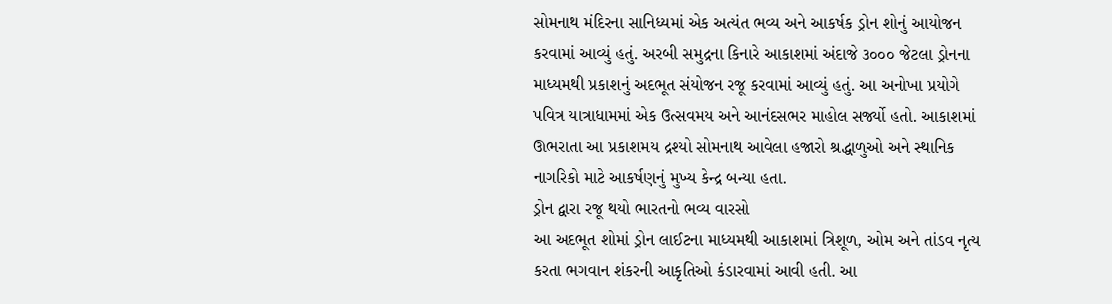સોમનાથ મંદિરના સાનિધ્યમાં એક અત્યંત ભવ્ય અને આકર્ષક ડ્રોન શોનું આયોજન કરવામાં આવ્યું હતું. અરબી સમુદ્રના કિનારે આકાશમાં અંદાજે ૩૦૦૦ જેટલા ડ્રોનના માધ્યમથી પ્રકાશનું અદભૂત સંયોજન રજૂ કરવામાં આવ્યું હતું. આ અનોખા પ્રયોગે પવિત્ર યાત્રાધામમાં એક ઉત્સવમય અને આનંદસભર માહોલ સર્જ્યો હતો. આકાશમાં ઊભરાતા આ પ્રકાશમય દ્રશ્યો સોમનાથ આવેલા હજારો શ્રદ્ધાળુઓ અને સ્થાનિક નાગરિકો માટે આકર્ષણનું મુખ્ય કેન્દ્ર બન્યા હતા.
ડ્રોન દ્વારા રજૂ થયો ભારતનો ભવ્ય વારસો
આ અદભૂત શોમાં ડ્રોન લાઈટના માધ્યમથી આકાશમાં ત્રિશૂળ, ઓમ અને તાંડવ નૃત્ય કરતા ભગવાન શંકરની આકૃતિઓ કંડારવામાં આવી હતી. આ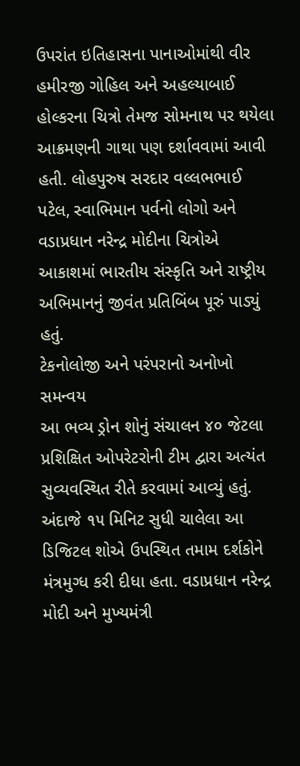ઉપરાંત ઇતિહાસના પાનાઓમાંથી વીર હમીરજી ગોહિલ અને અહલ્યાબાઈ હોલ્કરના ચિત્રો તેમજ સોમનાથ પર થયેલા આક્રમણની ગાથા પણ દર્શાવવામાં આવી હતી. લોહપુરુષ સરદાર વલ્લભભાઈ પટેલ, સ્વાભિમાન પર્વનો લોગો અને વડાપ્રધાન નરેન્દ્ર મોદીના ચિત્રોએ આકાશમાં ભારતીય સંસ્કૃતિ અને રાષ્ટ્રીય અભિમાનનું જીવંત પ્રતિબિંબ પૂરું પાડ્યું હતું.
ટેકનોલોજી અને પરંપરાનો અનોખો સમન્વય
આ ભવ્ય ડ્રોન શોનું સંચાલન ૪૦ જેટલા પ્રશિક્ષિત ઓપરેટરોની ટીમ દ્વારા અત્યંત સુવ્યવસ્થિત રીતે કરવામાં આવ્યું હતું. અંદાજે ૧૫ મિનિટ સુધી ચાલેલા આ ડિજિટલ શોએ ઉપસ્થિત તમામ દર્શકોને મંત્રમુગ્ધ કરી દીધા હતા. વડાપ્રધાન નરેન્દ્ર મોદી અને મુખ્યમંત્રી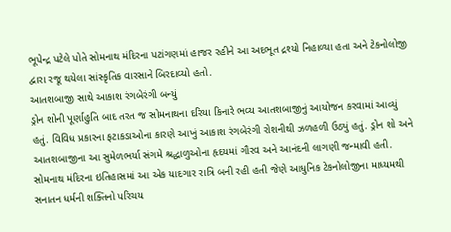ભૂપેન્દ્ર પટેલે પોતે સોમનાથ મંદિરના પટાંગણમાં હાજર રહીને આ અદભૂત દ્રશ્યો નિહાળ્યા હતા અને ટેકનોલોજી દ્વારા રજૂ થયેલા સાંસ્કૃતિક વારસાને બિરદાવ્યો હતો.
આતશબાજી સાથે આકાશ રંગબેરંગી બન્યું
ડ્રોન શોની પૂર્ણાહુતિ બાદ તરત જ સોમનાથના દરિયા કિનારે ભવ્ય આતશબાજીનું આયોજન કરવામાં આવ્યું હતું. વિવિધ પ્રકારના ફટાકડાઓના કારણે આખું આકાશ રંગબેરંગી રોશનીથી ઝળહળી ઉઠ્યું હતું. ડ્રોન શો અને આતશબાજીના આ સુમેળભર્યા સંગમે શ્રદ્ધાળુઓના હૃદયમાં ગૌરવ અને આનંદની લાગણી જન્માવી હતી. સોમનાથ મંદિરના ઇતિહાસમાં આ એક યાદગાર રાત્રિ બની રહી હતી જેણે આધુનિક ટેકનોલોજીના માધ્યમથી સનાતન ધર્મની શક્તિનો પરિચય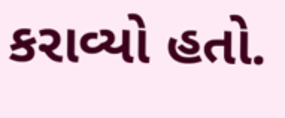કરાવ્યો હતો.